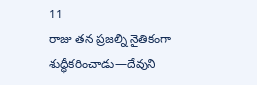11
రాజు తన ప్రజల్ని నైతికంగా శుద్ధీకరించాడు—దేవుని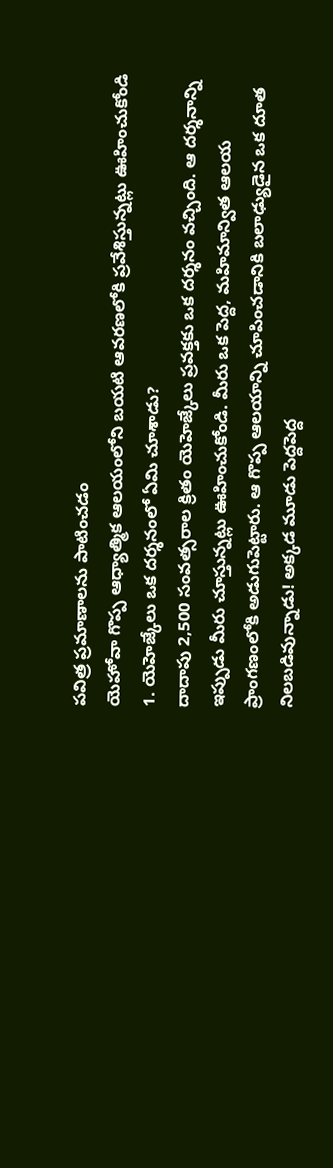పవిత్ర ప్రమాణాలను పాటించడం
యెహోవా గొప్ప ఆధ్యాత్మిక ఆలయంలోని బయటి ఆవరణలోకి ప్రవేశిస్తున్నట్లు ఊహించుకోండి
1. యెహెజ్కేలు ఒక దర్శనంలో ఏమి చూశాడు?
దాదాపు 2,500 సంవత్సరాల క్రితం యెహెజ్కేలు ప్రవక్తకు ఒక దర్శనం వచ్చింది. ఆ దర్శనాన్ని ఇప్పుడు మీరు చూస్తున్నట్లు ఊహించుకోండి. మీరు ఒక పెద్ద, మహిమాన్విత ఆలయ ప్రాంగణంలోకి అడుగుపెట్టారు. ఆ గొప్ప ఆలయాన్ని చూపించడానికి బలాఢ్యుడైన ఒక దూత నిలబడివున్నాడు! అక్కడ మూడు పెద్దపెద్ద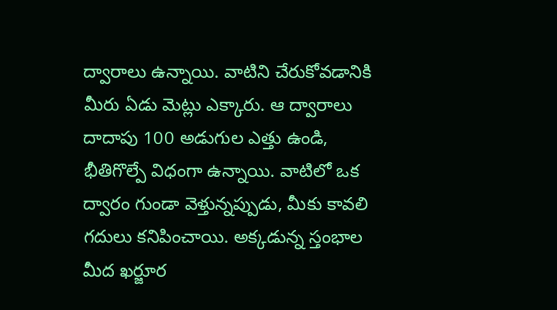ద్వారాలు ఉన్నాయి. వాటిని చేరుకోవడానికి మీరు ఏడు మెట్లు ఎక్కారు. ఆ ద్వారాలు దాదాపు 100 అడుగుల ఎత్తు ఉండి, భీతిగొల్పే విధంగా ఉన్నాయి. వాటిలో ఒక ద్వారం గుండా వెళ్తున్నప్పుడు, మీకు కావలి గదులు కనిపించాయి. అక్కడున్న స్తంభాల మీద ఖర్జూర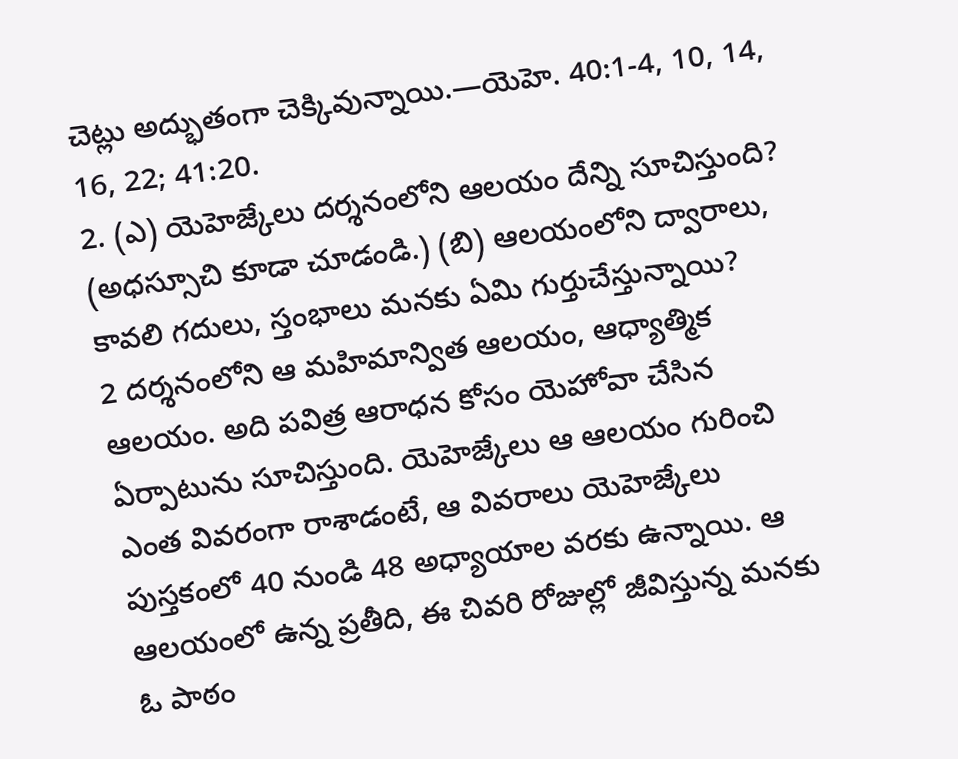చెట్లు అద్భుతంగా చెక్కివున్నాయి.—యెహె. 40:1-4, 10, 14, 16, 22; 41:20.
2. (ఎ) యెహెజ్కేలు దర్శనంలోని ఆలయం దేన్ని సూచిస్తుంది? (అధస్సూచి కూడా చూడండి.) (బి) ఆలయంలోని ద్వారాలు, కావలి గదులు, స్తంభాలు మనకు ఏమి గుర్తుచేస్తున్నాయి?
2 దర్శనంలోని ఆ మహిమాన్విత ఆలయం, ఆధ్యాత్మిక ఆలయం. అది పవిత్ర ఆరాధన కోసం యెహోవా చేసిన ఏర్పాటును సూచిస్తుంది. యెహెజ్కేలు ఆ ఆలయం గురించి ఎంత వివరంగా రాశాడంటే, ఆ వివరాలు యెహెజ్కేలు పుస్తకంలో 40 నుండి 48 అధ్యాయాల వరకు ఉన్నాయి. ఆ ఆలయంలో ఉన్న ప్రతీది, ఈ చివరి రోజుల్లో జీవిస్తున్న మనకు ఓ పాఠం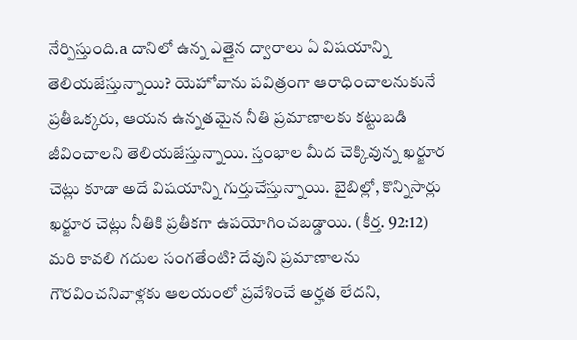నేర్పిస్తుంది.a దానిలో ఉన్న ఎత్తైన ద్వారాలు ఏ విషయాన్ని తెలియజేస్తున్నాయి? యెహోవాను పవిత్రంగా ఆరాధించాలనుకునే ప్రతీఒక్కరు, ఆయన ఉన్నతమైన నీతి ప్రమాణాలకు కట్టుబడి జీవించాలని తెలియజేస్తున్నాయి. స్తంభాల మీద చెక్కివున్న ఖర్జూర చెట్లు కూడా అదే విషయాన్ని గుర్తుచేస్తున్నాయి. బైబిల్లో, కొన్నిసార్లు ఖర్జూర చెట్లు నీతికి ప్రతీకగా ఉపయోగించబడ్డాయి. (కీర్త. 92:12) మరి కావలి గదుల సంగతేంటి? దేవుని ప్రమాణాలను గౌరవించనివాళ్లకు ఆలయంలో ప్రవేశించే అర్హత లేదని,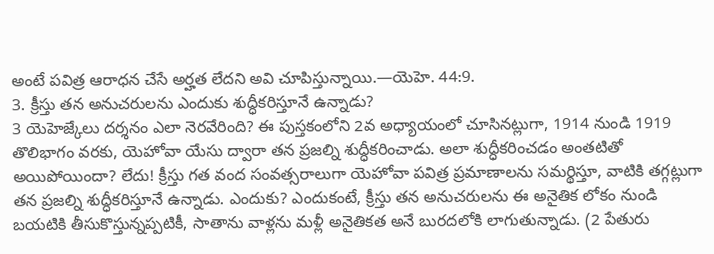అంటే పవిత్ర ఆరాధన చేసే అర్హత లేదని అవి చూపిస్తున్నాయి.—యెహె. 44:9.
3. క్రీస్తు తన అనుచరులను ఎందుకు శుద్ధీకరిస్తూనే ఉన్నాడు?
3 యెహెజ్కేలు దర్శనం ఎలా నెరవేరింది? ఈ పుస్తకంలోని 2వ అధ్యాయంలో చూసినట్లుగా, 1914 నుండి 1919 తొలిభాగం వరకు, యెహోవా యేసు ద్వారా తన ప్రజల్ని శుద్ధీకరించాడు. అలా శుద్ధీకరించడం అంతటితో అయిపోయిందా? లేదు! క్రీస్తు గత వంద సంవత్సరాలుగా యెహోవా పవిత్ర ప్రమాణాలను సమర్థిస్తూ, వాటికి తగ్గట్లుగా తన ప్రజల్ని శుద్ధీకరిస్తూనే ఉన్నాడు. ఎందుకు? ఎందుకంటే, క్రీస్తు తన అనుచరులను ఈ అనైతిక లోకం నుండి బయటికి తీసుకొస్తున్నప్పటికీ, సాతాను వాళ్లను మళ్లీ అనైతికత అనే బురదలోకి లాగుతున్నాడు. (2 పేతురు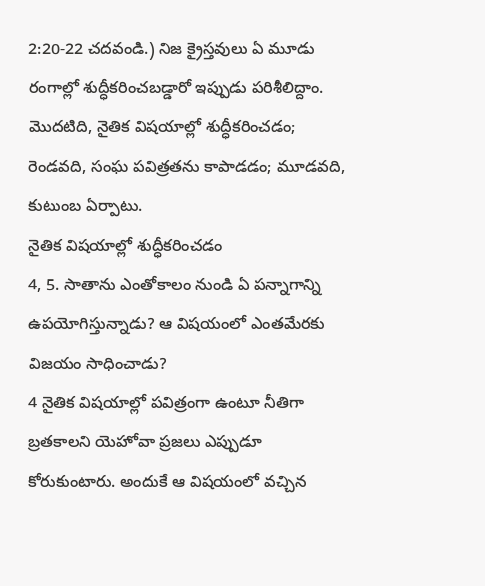2:20-22 చదవండి.) నిజ క్రైస్తవులు ఏ మూడు రంగాల్లో శుద్ధీకరించబడ్డారో ఇప్పుడు పరిశీలిద్దాం. మొదటిది, నైతిక విషయాల్లో శుద్ధీకరించడం; రెండవది, సంఘ పవిత్రతను కాపాడడం; మూడవది, కుటుంబ ఏర్పాటు.
నైతిక విషయాల్లో శుద్ధీకరించడం
4, 5. సాతాను ఎంతోకాలం నుండి ఏ పన్నాగాన్ని ఉపయోగిస్తున్నాడు? ఆ విషయంలో ఎంతమేరకు విజయం సాధించాడు?
4 నైతిక విషయాల్లో పవిత్రంగా ఉంటూ నీతిగా బ్రతకాలని యెహోవా ప్రజలు ఎప్పుడూ కోరుకుంటారు. అందుకే ఆ విషయంలో వచ్చిన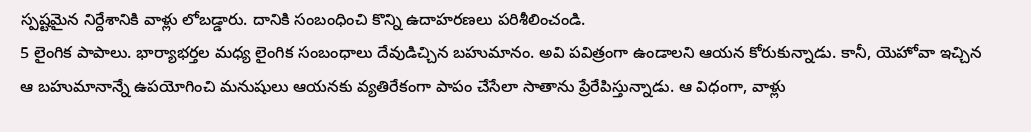స్పష్టమైన నిర్దేశానికి వాళ్లు లోబడ్డారు. దానికి సంబంధించి కొన్ని ఉదాహరణలు పరిశీలించండి.
5 లైంగిక పాపాలు. భార్యాభర్తల మధ్య లైంగిక సంబంధాలు దేవుడిచ్చిన బహుమానం. అవి పవిత్రంగా ఉండాలని ఆయన కోరుకున్నాడు. కానీ, యెహోవా ఇచ్చిన ఆ బహుమానాన్నే ఉపయోగించి మనుషులు ఆయనకు వ్యతిరేకంగా పాపం చేసేలా సాతాను ప్రేరేపిస్తున్నాడు. ఆ విధంగా, వాళ్లు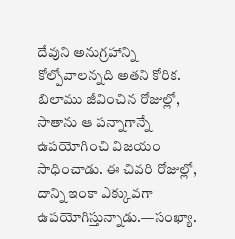దేవుని అనుగ్రహాన్ని కోల్పోవాలన్నది అతని కోరిక. బిలాము జీవించిన రోజుల్లో, సాతాను ఆ పన్నాగాన్నే ఉపయోగించి విజయం సాధించాడు. ఈ చివరి రోజుల్లో, దాన్ని ఇంకా ఎక్కువగా ఉపయోగిస్తున్నాడు.—సంఖ్యా.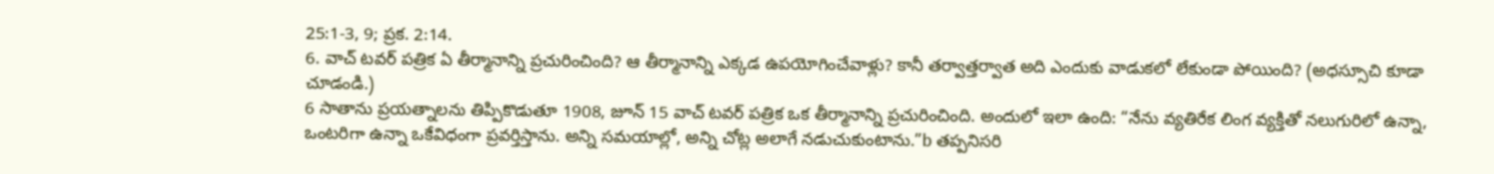25:1-3, 9; ప్రక. 2:14.
6. వాచ్ టవర్ పత్రిక ఏ తీర్మానాన్ని ప్రచురించింది? ఆ తీర్మానాన్ని ఎక్కడ ఉపయోగించేవాళ్లు? కానీ తర్వాత్తర్వాత అది ఎందుకు వాడుకలో లేకుండా పోయింది? (అధస్సూచి కూడా చూడండి.)
6 సాతాను ప్రయత్నాలను తిప్పికొడుతూ 1908, జూన్ 15 వాచ్ టవర్ పత్రిక ఒక తీర్మానాన్ని ప్రచురించింది. అందులో ఇలా ఉంది: “నేను వ్యతిరేక లింగ వ్యక్తితో నలుగురిలో ఉన్నా, ఒంటరిగా ఉన్నా ఒకేవిధంగా ప్రవర్తిస్తాను. అన్ని సమయాల్లో, అన్ని చోట్ల అలాగే నడుచుకుంటాను.”b తప్పనిసరి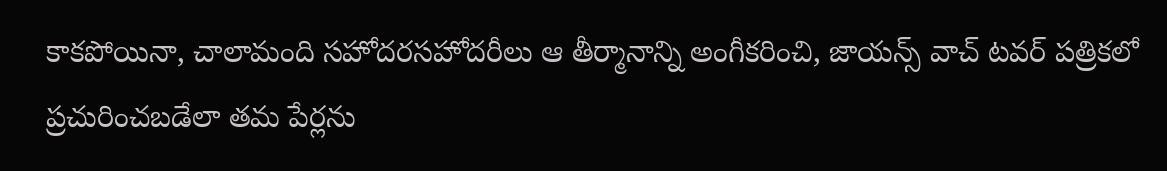కాకపోయినా, చాలామంది సహోదరసహోదరీలు ఆ తీర్మానాన్ని అంగీకరించి, జాయన్స్ వాచ్ టవర్ పత్రికలో ప్రచురించబడేలా తమ పేర్లను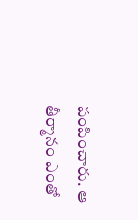పంపించారు. ఆ తీర్మానం ఎంతో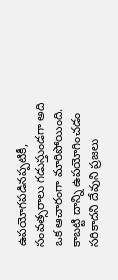ఉపయోగపడినప్పటికీ, సంవత్సరాలు గడుస్తుండగా అది ఒక ఆచారంగా మారిపోయింది. కాబట్టి దాన్ని ఉపయోగించడం సరికాదని దేవుని ప్రజలు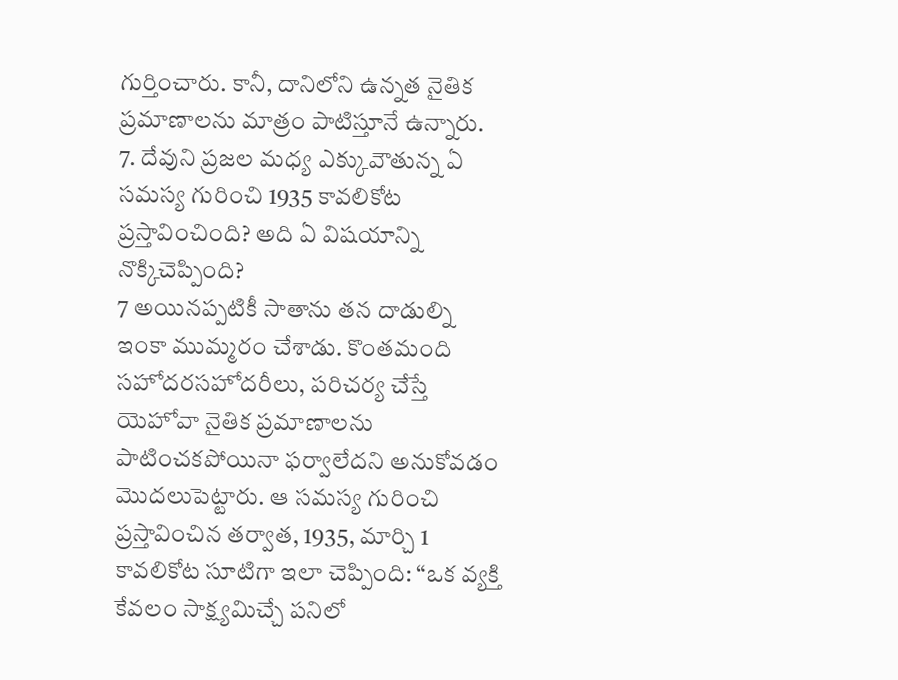గుర్తించారు. కానీ, దానిలోని ఉన్నత నైతిక ప్రమాణాలను మాత్రం పాటిస్తూనే ఉన్నారు.
7. దేవుని ప్రజల మధ్య ఎక్కువౌతున్న ఏ సమస్య గురించి 1935 కావలికోట ప్రస్తావించింది? అది ఏ విషయాన్ని నొక్కిచెప్పింది?
7 అయినప్పటికీ సాతాను తన దాడుల్ని ఇంకా ముమ్మరం చేశాడు. కొంతమంది సహోదరసహోదరీలు, పరిచర్య చేస్తే యెహోవా నైతిక ప్రమాణాలను పాటించకపోయినా ఫర్వాలేదని అనుకోవడం మొదలుపెట్టారు. ఆ సమస్య గురించి ప్రస్తావించిన తర్వాత, 1935, మార్చి 1 కావలికోట సూటిగా ఇలా చెప్పింది: “ఒక వ్యక్తి కేవలం సాక్ష్యమిచ్చే పనిలో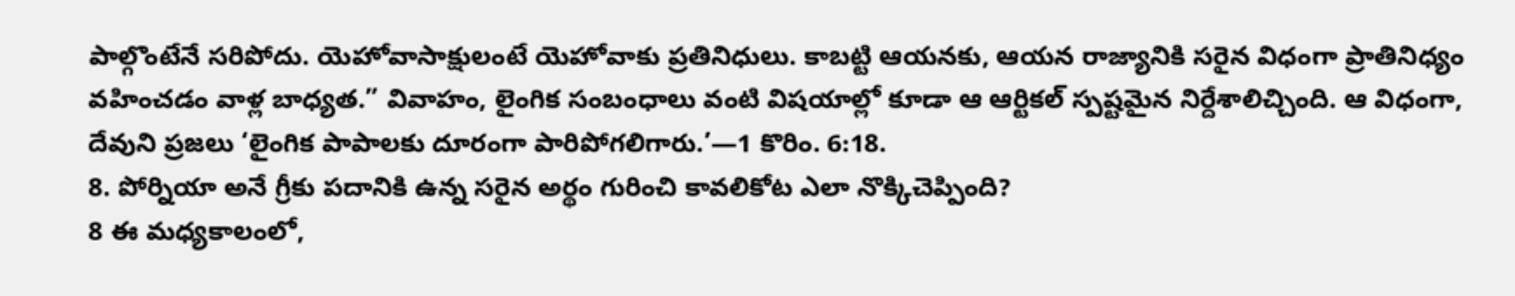పాల్గొంటేనే సరిపోదు. యెహోవాసాక్షులంటే యెహోవాకు ప్రతినిధులు. కాబట్టి ఆయనకు, ఆయన రాజ్యానికి సరైన విధంగా ప్రాతినిధ్యం వహించడం వాళ్ల బాధ్యత.” వివాహం, లైంగిక సంబంధాలు వంటి విషయాల్లో కూడా ఆ ఆర్టికల్ స్పష్టమైన నిర్దేశాలిచ్చింది. ఆ విధంగా, దేవుని ప్రజలు ‘లైంగిక పాపాలకు దూరంగా పారిపోగలిగారు.’—1 కొరిం. 6:18.
8. పోర్నియా అనే గ్రీకు పదానికి ఉన్న సరైన అర్థం గురించి కావలికోట ఎలా నొక్కిచెప్పింది?
8 ఈ మధ్యకాలంలో,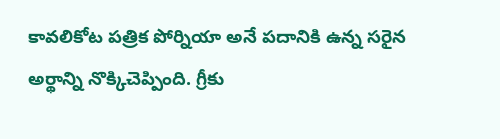కావలికోట పత్రిక పోర్నియా అనే పదానికి ఉన్న సరైన అర్థాన్ని నొక్కిచెప్పింది. గ్రీకు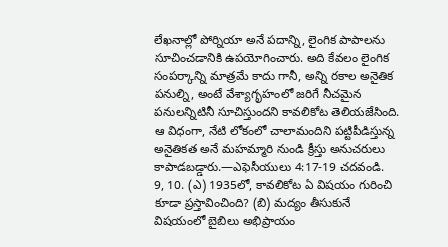లేఖనాల్లో పోర్నియా అనే పదాన్ని, లైంగిక పాపాలను సూచించడానికి ఉపయోగించారు. అది కేవలం లైంగిక సంపర్కాన్ని మాత్రమే కాదు గానీ, అన్ని రకాల అనైతిక పనుల్ని, అంటే వేశ్యాగృహంలో జరిగే నీచమైన పనులన్నిటినీ సూచిస్తుందని కావలికోట తెలియజేసింది. ఆ విధంగా, నేటి లోకంలో చాలామందిని పట్టిపీడిస్తున్న అనైతికత అనే మహమ్మారి నుండి క్రీస్తు అనుచరులు కాపాడబడ్డారు.—ఎఫెసీయులు 4:17-19 చదవండి.
9, 10. (ఎ) 1935లో, కావలికోట ఏ విషయం గురించి కూడా ప్రస్తావించింది? (బి) మద్యం తీసుకునే విషయంలో బైబిలు అభిప్రాయం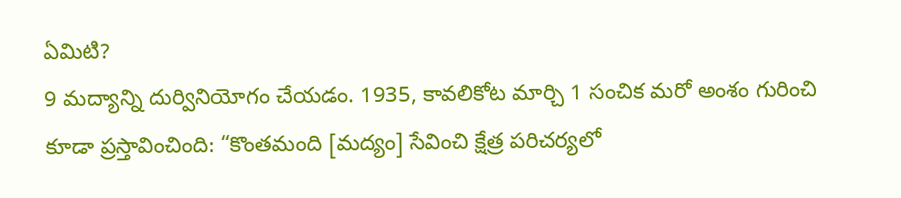ఏమిటి?
9 మద్యాన్ని దుర్వినియోగం చేయడం. 1935, కావలికోట మార్చి 1 సంచిక మరో అంశం గురించి కూడా ప్రస్తావించింది: “కొంతమంది [మద్యం] సేవించి క్షేత్ర పరిచర్యలో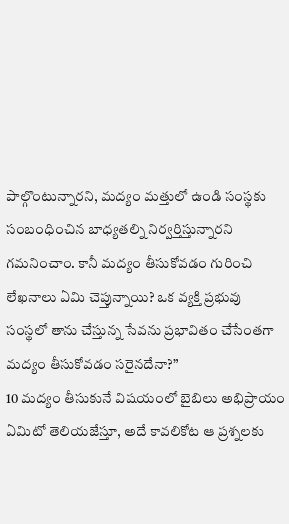పాల్గొంటున్నారని, మద్యం మత్తులో ఉండి సంస్థకు సంబంధించిన బాధ్యతల్ని నిర్వర్తిస్తున్నారని గమనించాం. కానీ మద్యం తీసుకోవడం గురించి లేఖనాలు ఏమి చెప్తున్నాయి? ఒక వ్యక్తి ప్రభువు సంస్థలో తాను చేస్తున్న సేవను ప్రభావితం చేసేంతగా మద్యం తీసుకోవడం సరైనదేనా?”
10 మద్యం తీసుకునే విషయంలో బైబిలు అభిప్రాయం ఏమిటో తెలియజేస్తూ, అదే కావలికోట ఆ ప్రశ్నలకు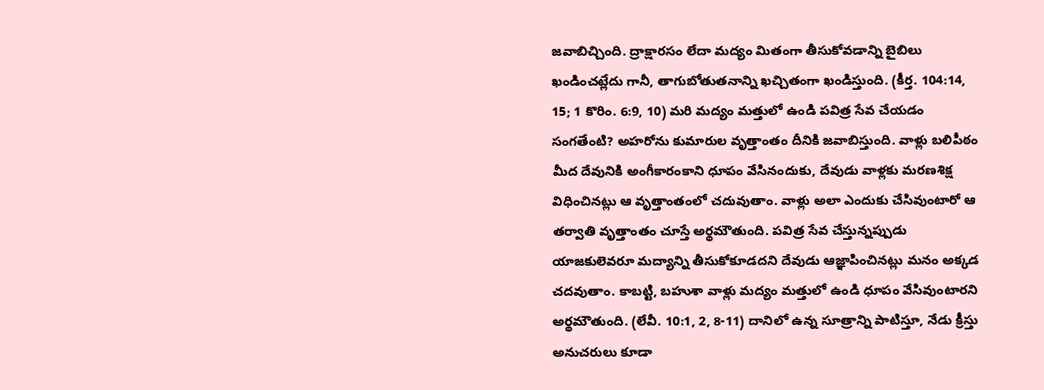జవాబిచ్చింది. ద్రాక్షారసం లేదా మద్యం మితంగా తీసుకోవడాన్ని బైబిలు ఖండించట్లేదు గానీ, తాగుబోతుతనాన్ని ఖచ్చితంగా ఖండిస్తుంది. (కీర్త. 104:14, 15; 1 కొరిం. 6:9, 10) మరి మద్యం మత్తులో ఉండి పవిత్ర సేవ చేయడం సంగతేంటి? అహరోను కుమారుల వృత్తాంతం దీనికి జవాబిస్తుంది. వాళ్లు బలిపీఠం మీద దేవునికి అంగీకారంకాని ధూపం వేసినందుకు, దేవుడు వాళ్లకు మరణశిక్ష విధించినట్లు ఆ వృత్తాంతంలో చదువుతాం. వాళ్లు అలా ఎందుకు చేసివుంటారో ఆ తర్వాతి వృత్తాంతం చూస్తే అర్థమౌతుంది. పవిత్ర సేవ చేస్తున్నప్పుడు యాజకులెవరూ మద్యాన్ని తీసుకోకూడదని దేవుడు ఆజ్ఞాపించినట్లు మనం అక్కడ చదవుతాం. కాబట్టి, బహుశా వాళ్లు మద్యం మత్తులో ఉండి ధూపం వేసివుంటారని అర్థమౌతుంది. (లేవీ. 10:1, 2, 8-11) దానిలో ఉన్న సూత్రాన్ని పాటిస్తూ, నేడు క్రీస్తు అనుచరులు కూడా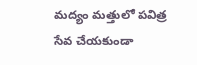మద్యం మత్తులో పవిత్ర సేవ చేయకుండా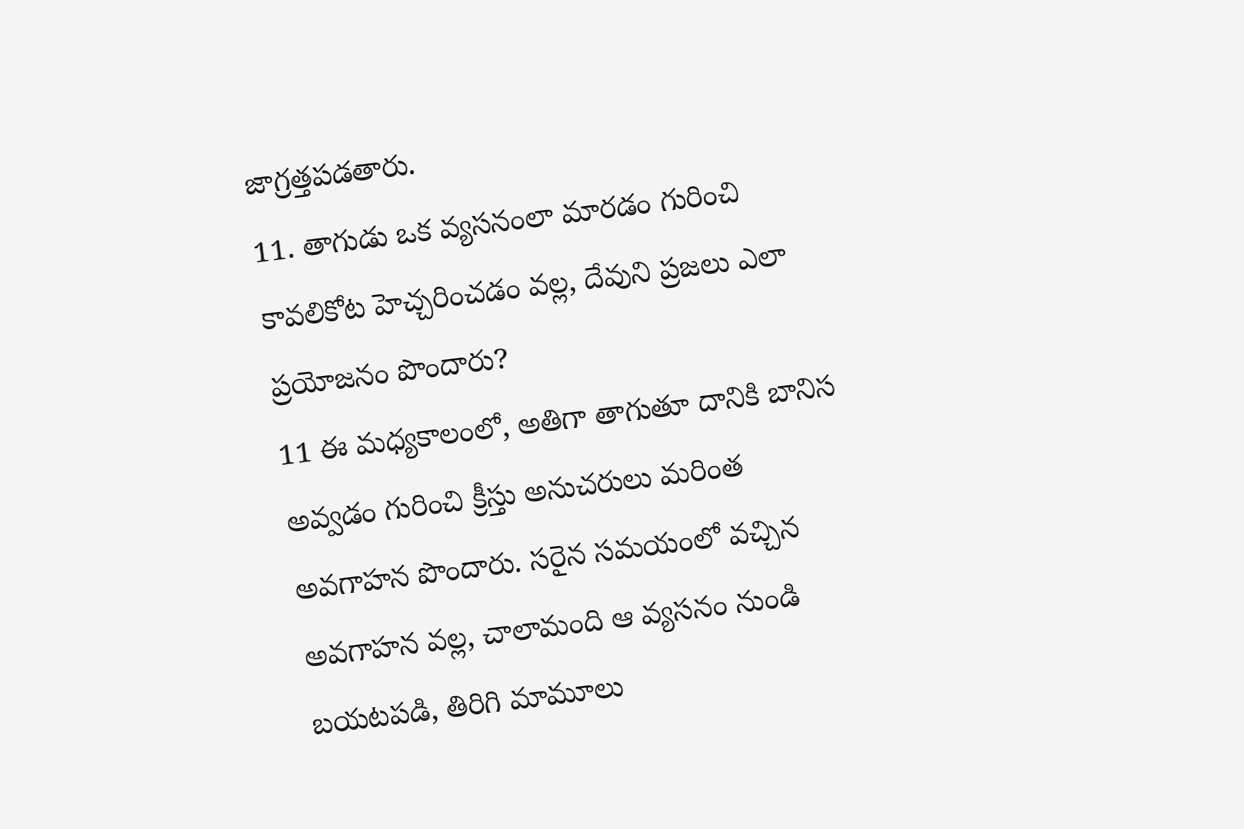జాగ్రత్తపడతారు.
11. తాగుడు ఒక వ్యసనంలా మారడం గురించి కావలికోట హెచ్చరించడం వల్ల, దేవుని ప్రజలు ఎలా ప్రయోజనం పొందారు?
11 ఈ మధ్యకాలంలో, అతిగా తాగుతూ దానికి బానిస అవ్వడం గురించి క్రీస్తు అనుచరులు మరింత అవగాహన పొందారు. సరైన సమయంలో వచ్చిన అవగాహన వల్ల, చాలామంది ఆ వ్యసనం నుండి బయటపడి, తిరిగి మామూలు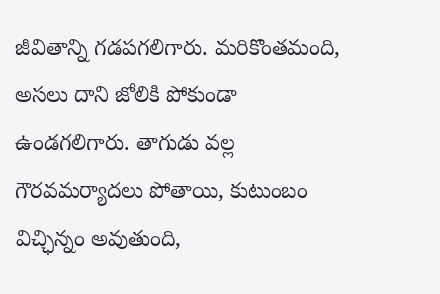జీవితాన్ని గడపగలిగారు. మరికొంతమంది, అసలు దాని జోలికి పోకుండా ఉండగలిగారు. తాగుడు వల్ల గౌరవమర్యాదలు పోతాయి, కుటుంబం విచ్ఛిన్నం అవుతుంది,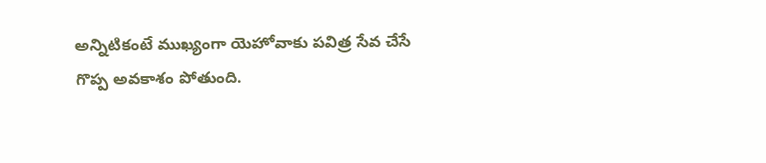అన్నిటికంటే ముఖ్యంగా యెహోవాకు పవిత్ర సేవ చేసే గొప్ప అవకాశం పోతుంది.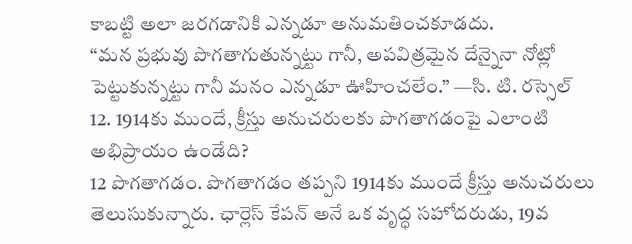కాబట్టి అలా జరగడానికి ఎన్నడూ అనుమతించకూడదు.
“మన ప్రభువు పొగతాగుతున్నట్టు గానీ, అపవిత్రమైన దేన్నైనా నోట్లో పెట్టుకున్నట్టు గానీ మనం ఎన్నడూ ఊహించలేం.” —సి. టి. రస్సెల్
12. 1914కు ముందే, క్రీస్తు అనుచరులకు పొగతాగడంపై ఎలాంటి అభిప్రాయం ఉండేది?
12 పొగతాగడం. పొగతాగడం తప్పని 1914కు ముందే క్రీస్తు అనుచరులు తెలుసుకున్నారు. ఛార్లెస్ కేపన్ అనే ఒక వృద్ధ సహోదరుడు, 19వ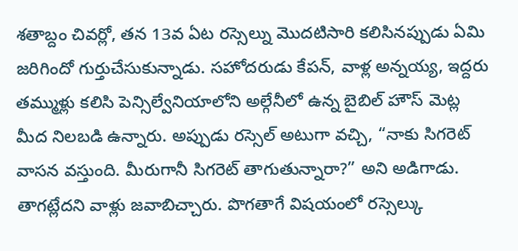శతాబ్దం చివర్లో, తన 13వ ఏట రస్సెల్ను మొదటిసారి కలిసినప్పుడు ఏమి జరిగిందో గుర్తుచేసుకున్నాడు. సహోదరుడు కేపన్, వాళ్ల అన్నయ్య, ఇద్దరు తమ్ముళ్లు కలిసి పెన్సిల్వేనియాలోని అల్గేనీలో ఉన్న బైబిల్ హౌస్ మెట్ల మీద నిలబడి ఉన్నారు. అప్పుడు రస్సెల్ అటుగా వచ్చి, “నాకు సిగరెట్ వాసన వస్తుంది. మీరుగానీ సిగరెట్ తాగుతున్నారా?” అని అడిగాడు. తాగట్లేదని వాళ్లు జవాబిచ్చారు. పొగతాగే విషయంలో రస్సెల్కు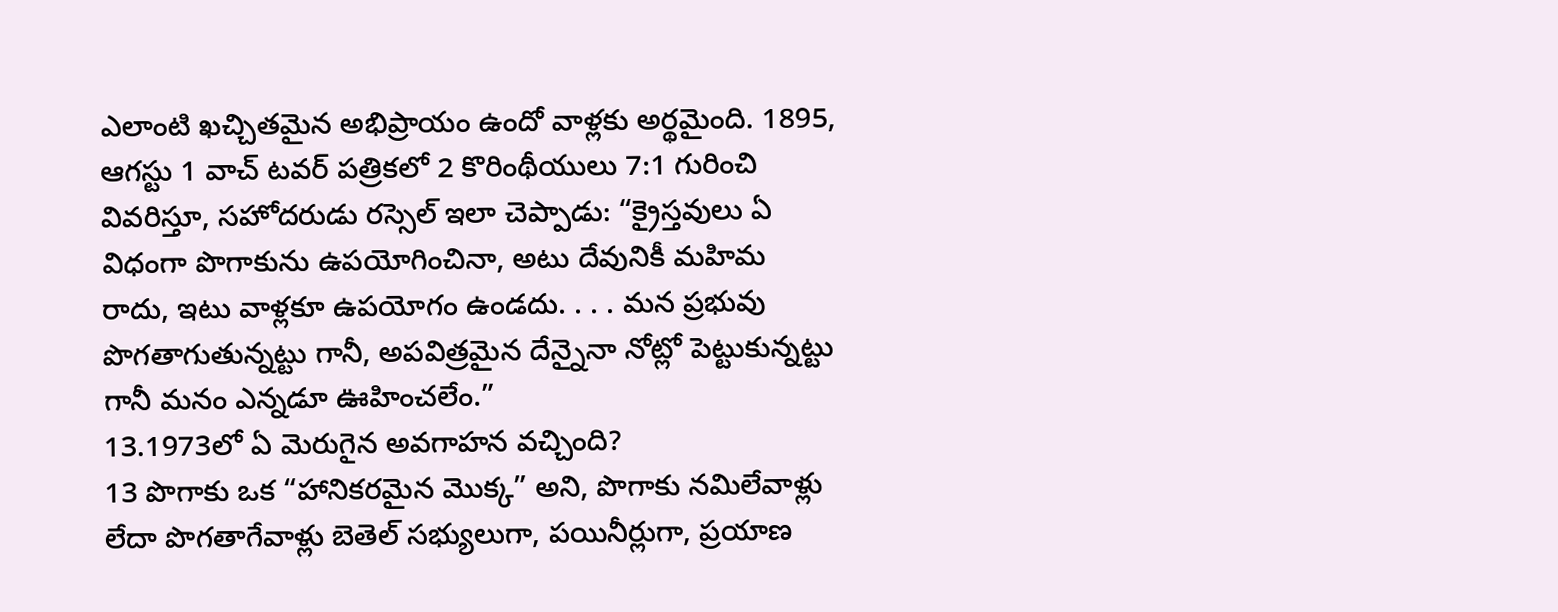ఎలాంటి ఖచ్చితమైన అభిప్రాయం ఉందో వాళ్లకు అర్థమైంది. 1895, ఆగస్టు 1 వాచ్ టవర్ పత్రికలో 2 కొరింథీయులు 7:1 గురించి వివరిస్తూ, సహోదరుడు రస్సెల్ ఇలా చెప్పాడు: “క్రైస్తవులు ఏ విధంగా పొగాకును ఉపయోగించినా, అటు దేవునికీ మహిమ రాదు, ఇటు వాళ్లకూ ఉపయోగం ఉండదు. . . . మన ప్రభువు పొగతాగుతున్నట్టు గానీ, అపవిత్రమైన దేన్నైనా నోట్లో పెట్టుకున్నట్టు గానీ మనం ఎన్నడూ ఊహించలేం.”
13.1973లో ఏ మెరుగైన అవగాహన వచ్చింది?
13 పొగాకు ఒక “హానికరమైన మొక్క” అని, పొగాకు నమిలేవాళ్లు లేదా పొగతాగేవాళ్లు బెతెల్ సభ్యులుగా, పయినీర్లుగా, ప్రయాణ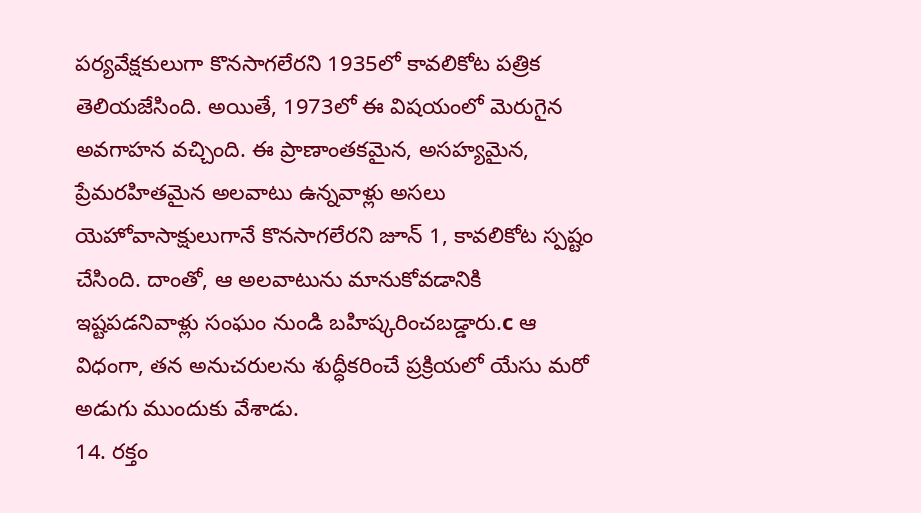పర్యవేక్షకులుగా కొనసాగలేరని 1935లో కావలికోట పత్రిక తెలియజేసింది. అయితే, 1973లో ఈ విషయంలో మెరుగైన అవగాహన వచ్చింది. ఈ ప్రాణాంతకమైన, అసహ్యమైన, ప్రేమరహితమైన అలవాటు ఉన్నవాళ్లు అసలు యెహోవాసాక్షులుగానే కొనసాగలేరని జూన్ 1, కావలికోట స్పష్టం చేసింది. దాంతో, ఆ అలవాటును మానుకోవడానికి ఇష్టపడనివాళ్లు సంఘం నుండి బహిష్కరించబడ్డారు.c ఆ విధంగా, తన అనుచరులను శుద్ధీకరించే ప్రక్రియలో యేసు మరో అడుగు ముందుకు వేశాడు.
14. రక్తం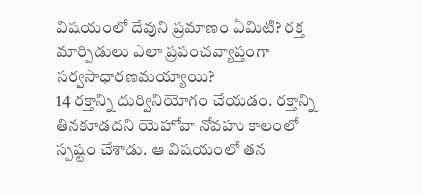విషయంలో దేవుని ప్రమాణం ఏమిటి? రక్త మార్పిడులు ఎలా ప్రపంచవ్యాప్తంగా సర్వసాధారణమయ్యాయి?
14 రక్తాన్ని దుర్వినియోగం చేయడం. రక్తాన్ని తినకూడదని యెహోవా నోవహు కాలంలో స్పష్టం చేశాడు. ఆ విషయంలో తన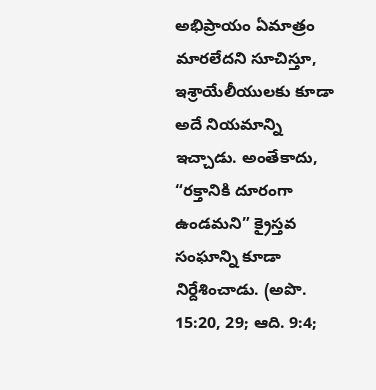అభిప్రాయం ఏమాత్రం మారలేదని సూచిస్తూ, ఇశ్రాయేలీయులకు కూడా అదే నియమాన్ని ఇచ్చాడు. అంతేకాదు, “రక్తానికి దూరంగా ఉండమని” క్రైస్తవ సంఘాన్ని కూడా నిర్దేశించాడు. (అపొ. 15:20, 29; ఆది. 9:4;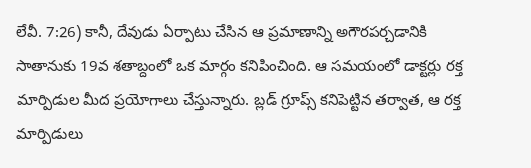లేవీ. 7:26) కానీ, దేవుడు ఏర్పాటు చేసిన ఆ ప్రమాణాన్ని అగౌరపర్చడానికి సాతానుకు 19వ శతాబ్దంలో ఒక మార్గం కనిపించింది. ఆ సమయంలో డాక్టర్లు రక్త మార్పిడుల మీద ప్రయోగాలు చేస్తున్నారు. బ్లడ్ గ్రూప్స్ కనిపెట్టిన తర్వాత, ఆ రక్త మార్పిడులు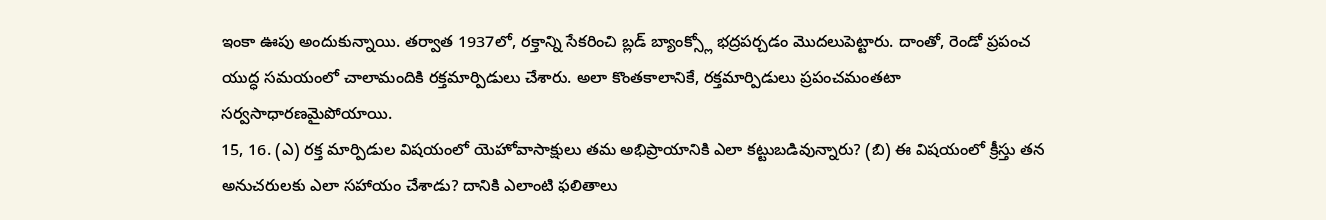ఇంకా ఊపు అందుకున్నాయి. తర్వాత 1937లో, రక్తాన్ని సేకరించి బ్లడ్ బ్యాంక్స్లో భద్రపర్చడం మొదలుపెట్టారు. దాంతో, రెండో ప్రపంచ యుద్ధ సమయంలో చాలామందికి రక్తమార్పిడులు చేశారు. అలా కొంతకాలానికే, రక్తమార్పిడులు ప్రపంచమంతటా సర్వసాధారణమైపోయాయి.
15, 16. (ఎ) రక్త మార్పిడుల విషయంలో యెహోవాసాక్షులు తమ అభిప్రాయానికి ఎలా కట్టుబడివున్నారు? (బి) ఈ విషయంలో క్రీస్తు తన అనుచరులకు ఎలా సహాయం చేశాడు? దానికి ఎలాంటి ఫలితాలు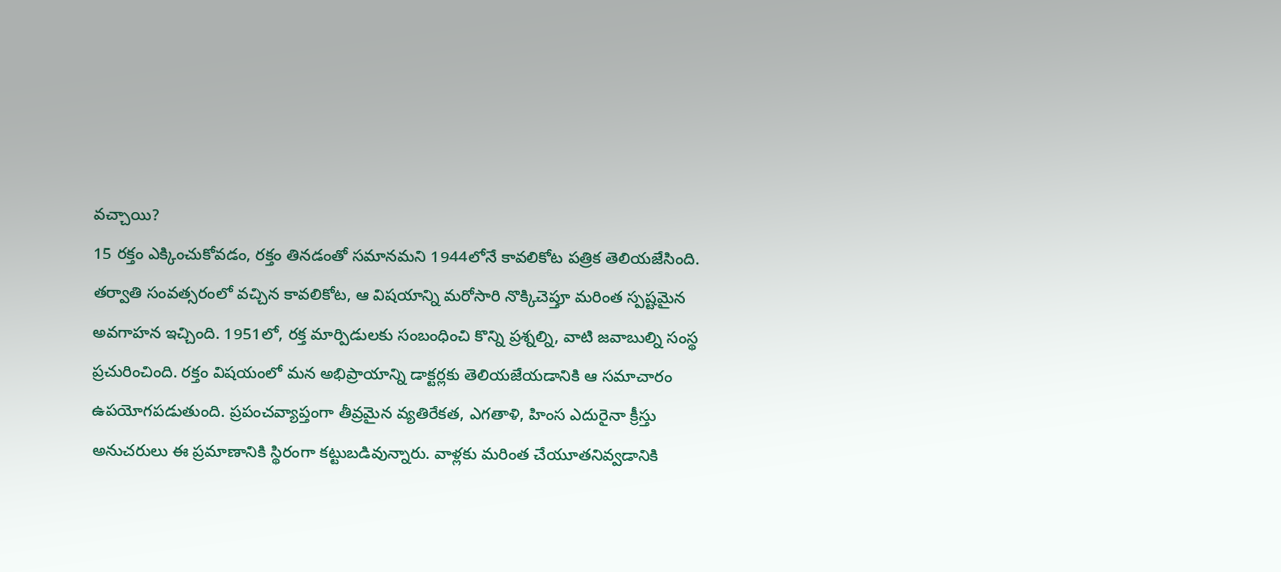వచ్చాయి?
15 రక్తం ఎక్కించుకోవడం, రక్తం తినడంతో సమానమని 1944లోనే కావలికోట పత్రిక తెలియజేసింది. తర్వాతి సంవత్సరంలో వచ్చిన కావలికోట, ఆ విషయాన్ని మరోసారి నొక్కిచెప్తూ మరింత స్పష్టమైన అవగాహన ఇచ్చింది. 1951లో, రక్త మార్పిడులకు సంబంధించి కొన్ని ప్రశ్నల్ని, వాటి జవాబుల్ని సంస్థ ప్రచురించింది. రక్తం విషయంలో మన అభిప్రాయాన్ని డాక్టర్లకు తెలియజేయడానికి ఆ సమాచారం ఉపయోగపడుతుంది. ప్రపంచవ్యాప్తంగా తీవ్రమైన వ్యతిరేకత, ఎగతాళి, హింస ఎదురైనా క్రీస్తు అనుచరులు ఈ ప్రమాణానికి స్థిరంగా కట్టుబడివున్నారు. వాళ్లకు మరింత చేయూతనివ్వడానికి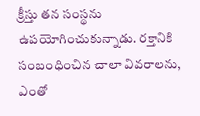క్రీస్తు తన సంస్థను ఉపయోగించుకున్నాడు. రక్తానికి సంబంధించిన చాలా వివరాలను, ఎంతో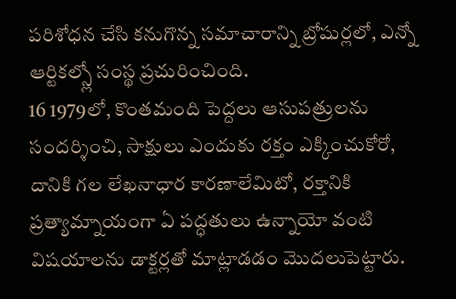పరిశోధన చేసి కనుగొన్న సమాచారాన్ని బ్రోషుర్లలో, ఎన్నో ఆర్టికల్స్లో సంస్థ ప్రచురించింది.
16 1979లో, కొంతమంది పెద్దలు ఆసుపత్రులను సందర్శించి, సాక్షులు ఎందుకు రక్తం ఎక్కించుకోరో, దానికి గల లేఖనాధార కారణాలేమిటో, రక్తానికి ప్రత్యామ్నాయంగా ఏ పద్ధతులు ఉన్నాయో వంటి విషయాలను డాక్టర్లతో మాట్లాడడం మొదలుపెట్టారు.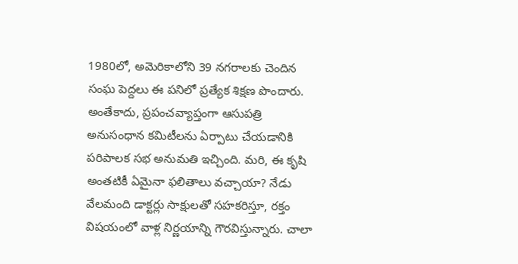1980లో, అమెరికాలోని 39 నగరాలకు చెందిన సంఘ పెద్దలు ఈ పనిలో ప్రత్యేక శిక్షణ పొందారు. అంతేకాదు, ప్రపంచవ్యాప్తంగా ఆసుపత్రి అనుసంధాన కమిటీలను ఏర్పాటు చేయడానికి పరిపాలక సభ అనుమతి ఇచ్చింది. మరి, ఈ కృషి అంతటికీ ఏమైనా ఫలితాలు వచ్చాయా? నేడు వేలమంది డాక్టర్లు సాక్షులతో సహకరిస్తూ, రక్తం విషయంలో వాళ్ల నిర్ణయాన్ని గౌరవిస్తున్నారు. చాలా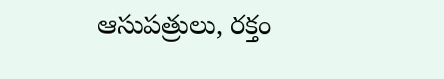ఆసుపత్రులు, రక్తం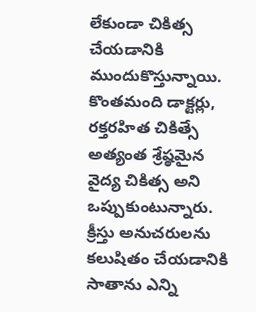లేకుండా చికిత్స చేయడానికి ముందుకొస్తున్నాయి. కొంతమంది డాక్టర్లు, రక్తరహిత చికిత్సే అత్యంత శ్రేష్ఠమైన వైద్య చికిత్స అని ఒప్పుకుంటున్నారు. క్రీస్తు అనుచరులను కలుషితం చేయడానికి సాతాను ఎన్ని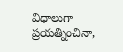విధాలుగా ప్రయత్నించినా,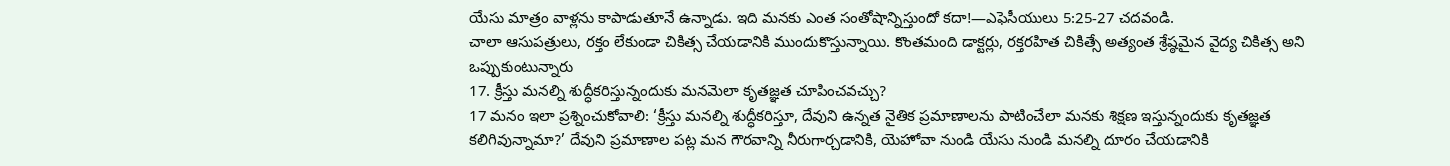యేసు మాత్రం వాళ్లను కాపాడుతూనే ఉన్నాడు. ఇది మనకు ఎంత సంతోషాన్నిస్తుందో కదా!—ఎఫెసీయులు 5:25-27 చదవండి.
చాలా ఆసుపత్రులు, రక్తం లేకుండా చికిత్స చేయడానికి ముందుకొస్తున్నాయి. కొంతమంది డాక్టర్లు, రక్తరహిత చికిత్సే అత్యంత శ్రేష్ఠమైన వైద్య చికిత్స అని ఒప్పుకుంటున్నారు
17. క్రీస్తు మనల్ని శుద్ధీకరిస్తున్నందుకు మనమెలా కృతజ్ఞత చూపించవచ్చు?
17 మనం ఇలా ప్రశ్నించుకోవాలి: ‘క్రీస్తు మనల్ని శుద్ధీకరిస్తూ, దేవుని ఉన్నత నైతిక ప్రమాణాలను పాటించేలా మనకు శిక్షణ ఇస్తున్నందుకు కృతజ్ఞత కలిగివున్నామా?’ దేవుని ప్రమాణాల పట్ల మన గౌరవాన్ని నీరుగార్చడానికి, యెహోవా నుండి యేసు నుండి మనల్ని దూరం చేయడానికి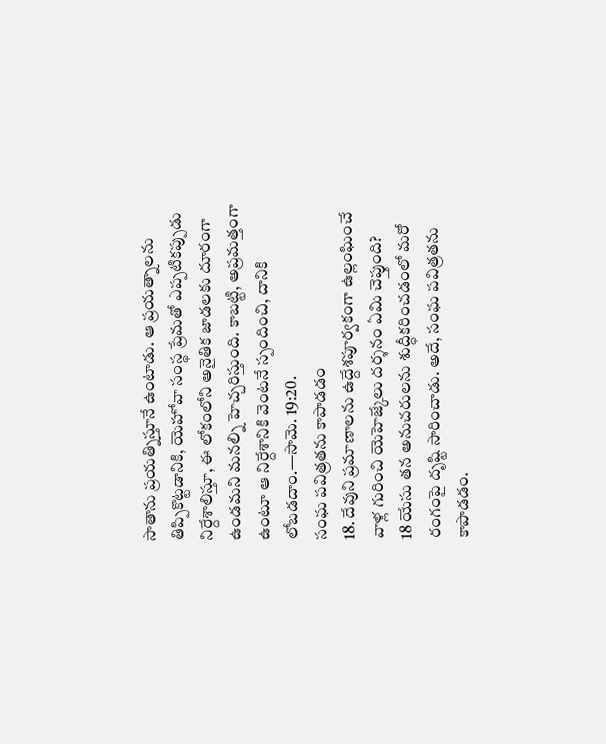సాతాను ప్రయత్నిస్తూనే ఉంటాడు. ఆ ప్రయత్నాలను తిప్పికొట్టడానికి, యెహోవా సంస్థ ప్రేమతో ఎప్పటికప్పుడు నిర్దేశాలిస్తూ, ఈ లోకంలోని అనైతిక జాడలకు దూరంగా ఉండమని మనల్ని హెచ్చరిస్తుంది. కాబట్టి, అప్రమత్తంగా ఉంటూ ఆ నిర్దేశానికి వెంటనే స్పందించి, దానికి లోబడదాం.—సామె. 19:20.
సంఘ పవిత్రతను కాపాడడం
18. దేవుని ప్రమాణాలను ఉద్దేశపూర్వకంగా ఉల్లంఘించే వాళ్ల గురించి యెహెజ్కేలు దర్శనం ఏమి చెప్తుంది?
18 యేసు తన అనుచరులను శుద్ధీకరించడంలో మరో రంగంపై దృష్టి సారించాడు. అదే, సంఘ పవిత్రతను కాపాడడం.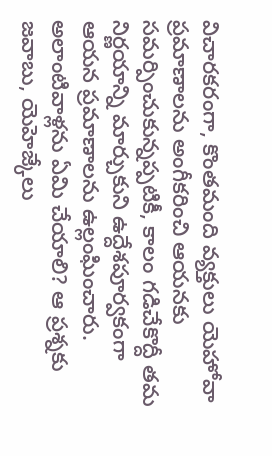విచారకరంగా, కొంతమంది వ్యక్తులు యెహోవా ప్రమాణాలను అంగీకరించి ఆయనకు సమర్పించుకున్నప్పటికీ, కాలం గడిచేకొద్దీ తమ నిర్ణయాన్ని మార్చుకుని ఉద్దేశపూర్వకంగా ఆయన ప్రమాణాలను ఉల్లంఘించారు. అలాంటివాళ్లను ఏమి చేయాలి? ఆ ప్రశ్నకు జవాబు, యెహెజ్కేలు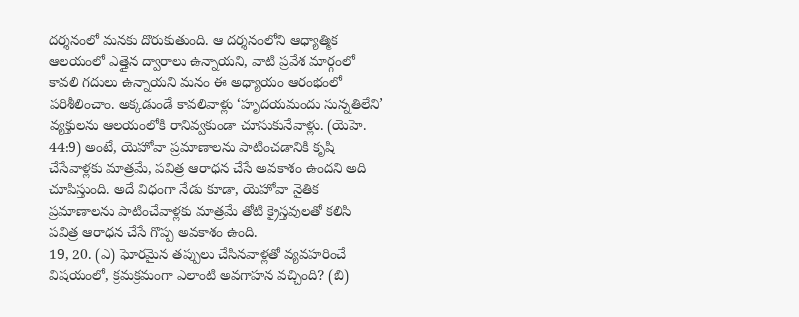దర్శనంలో మనకు దొరుకుతుంది. ఆ దర్శనంలోని ఆధ్యాత్మిక ఆలయంలో ఎత్తైన ద్వారాలు ఉన్నాయని, వాటి ప్రవేశ మార్గంలో కావలి గదులు ఉన్నాయని మనం ఈ అధ్యాయం ఆరంభంలో పరిశీలించాం. అక్కడుండే కావలివాళ్లు ‘హృదయమందు సున్నతిలేని’ వ్యక్తులను ఆలయంలోకి రానివ్వకుండా చూసుకునేవాళ్లు. (యెహె. 44:9) అంటే, యెహోవా ప్రమాణాలను పాటించడానికి కృషి చేసేవాళ్లకు మాత్రమే, పవిత్ర ఆరాధన చేసే అవకాశం ఉందని అది చూపిస్తుంది. అదే విధంగా నేడు కూడా, యెహోవా నైతిక ప్రమాణాలను పాటించేవాళ్లకు మాత్రమే తోటి క్రైస్తవులతో కలిసి పవిత్ర ఆరాధన చేసే గొప్ప అవకాశం ఉంది.
19, 20. (ఎ) ఘోరమైన తప్పులు చేసినవాళ్లతో వ్యవహరించే విషయంలో, క్రమక్రమంగా ఎలాంటి అవగాహన వచ్చింది? (బి)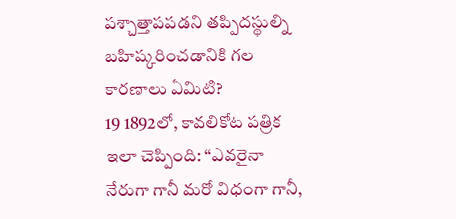పశ్చాత్తాపపడని తప్పిదస్థుల్ని బహిష్కరించడానికి గల కారణాలు ఏమిటి?
19 1892లో, కావలికోట పత్రిక ఇలా చెప్పింది: “ఎవరైనా నేరుగా గానీ మరో విధంగా గానీ,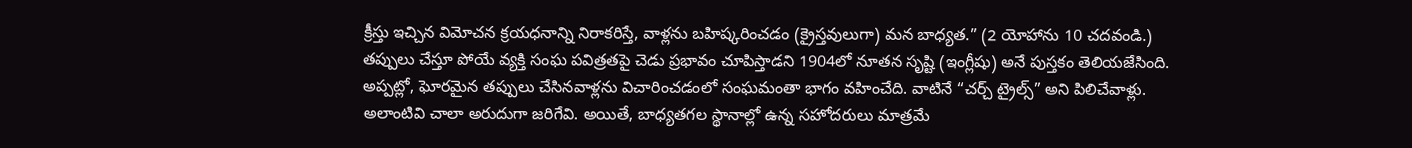క్రీస్తు ఇచ్చిన విమోచన క్రయధనాన్ని నిరాకరిస్తే, వాళ్లను బహిష్కరించడం (క్రైస్తవులుగా) మన బాధ్యత.” (2 యోహాను 10 చదవండి.) తప్పులు చేస్తూ పోయే వ్యక్తి సంఘ పవిత్రతపై చెడు ప్రభావం చూపిస్తాడని 1904లో నూతన సృష్టి (ఇంగ్లీషు) అనే పుస్తకం తెలియజేసింది. అప్పట్లో, ఘోరమైన తప్పులు చేసినవాళ్లను విచారించడంలో సంఘమంతా భాగం వహించేది. వాటినే “చర్చ్ ట్రైల్స్” అని పిలిచేవాళ్లు. అలాంటివి చాలా అరుదుగా జరిగేవి. అయితే, బాధ్యతగల స్థానాల్లో ఉన్న సహోదరులు మాత్రమే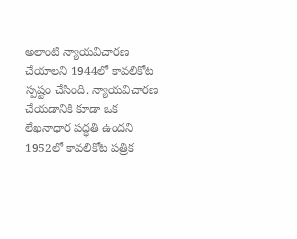అలాంటి న్యాయవిచారణ చేయాలని 1944లో కావలికోట స్పష్టం చేసింది. న్యాయవిచారణ చేయడానికి కూడా ఒక లేఖనాధార పద్ధతి ఉందని 1952లో కావలికోట పత్రిక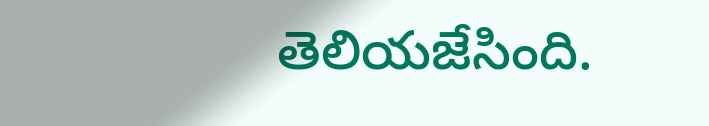తెలియజేసింది.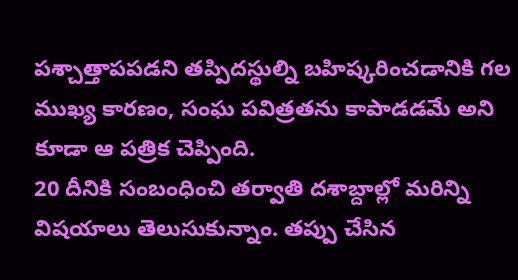పశ్చాత్తాపపడని తప్పిదస్థుల్ని బహిష్కరించడానికి గల ముఖ్య కారణం, సంఘ పవిత్రతను కాపాడడమే అని కూడా ఆ పత్రిక చెప్పింది.
20 దీనికి సంబంధించి తర్వాతి దశాబ్దాల్లో మరిన్ని విషయాలు తెలుసుకున్నాం. తప్పు చేసిన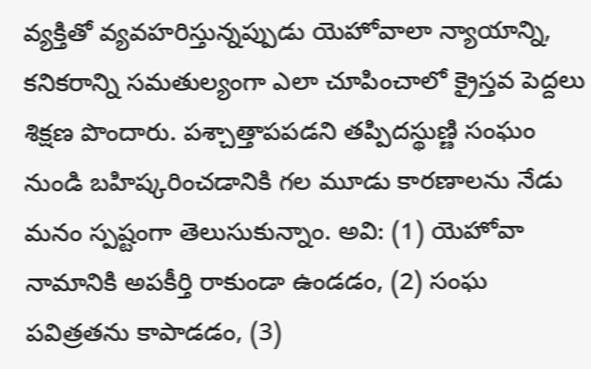వ్యక్తితో వ్యవహరిస్తున్నప్పుడు యెహోవాలా న్యాయాన్ని, కనికరాన్ని సమతుల్యంగా ఎలా చూపించాలో క్రైస్తవ పెద్దలు శిక్షణ పొందారు. పశ్చాత్తాపపడని తప్పిదస్థుణ్ణి సంఘం నుండి బహిష్కరించడానికి గల మూడు కారణాలను నేడు మనం స్పష్టంగా తెలుసుకున్నాం. అవి: (1) యెహోవా నామానికి అపకీర్తి రాకుండా ఉండడం, (2) సంఘ పవిత్రతను కాపాడడం, (3)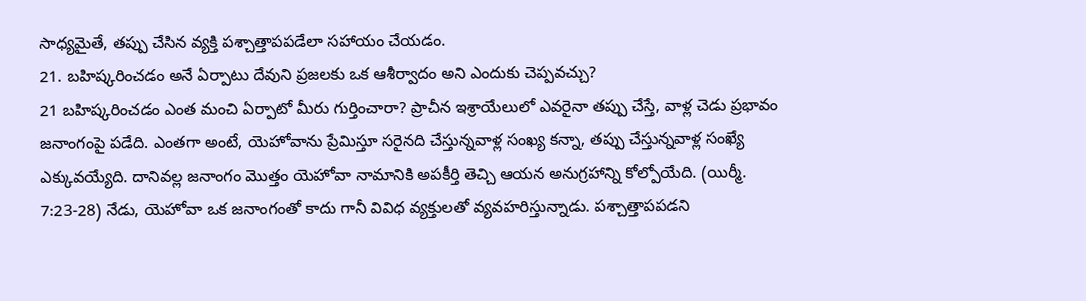సాధ్యమైతే, తప్పు చేసిన వ్యక్తి పశ్చాత్తాపపడేలా సహాయం చేయడం.
21. బహిష్కరించడం అనే ఏర్పాటు దేవుని ప్రజలకు ఒక ఆశీర్వాదం అని ఎందుకు చెప్పవచ్చు?
21 బహిష్కరించడం ఎంత మంచి ఏర్పాటో మీరు గుర్తించారా? ప్రాచీన ఇశ్రాయేలులో ఎవరైనా తప్పు చేస్తే, వాళ్ల చెడు ప్రభావం జనాంగంపై పడేది. ఎంతగా అంటే, యెహోవాను ప్రేమిస్తూ సరైనది చేస్తున్నవాళ్ల సంఖ్య కన్నా, తప్పు చేస్తున్నవాళ్ల సంఖ్యే ఎక్కువయ్యేది. దానివల్ల జనాంగం మొత్తం యెహోవా నామానికి అపకీర్తి తెచ్చి ఆయన అనుగ్రహాన్ని కోల్పోయేది. (యిర్మీ. 7:23-28) నేడు, యెహోవా ఒక జనాంగంతో కాదు గానీ వివిధ వ్యక్తులతో వ్యవహరిస్తున్నాడు. పశ్చాత్తాపపడని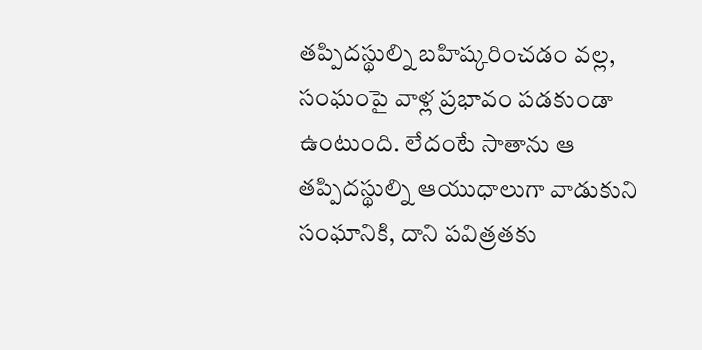తప్పిదస్థుల్ని బహిష్కరించడం వల్ల, సంఘంపై వాళ్ల ప్రభావం పడకుండా ఉంటుంది. లేదంటే సాతాను ఆ తప్పిదస్థుల్ని ఆయుధాలుగా వాడుకుని సంఘానికి, దాని పవిత్రతకు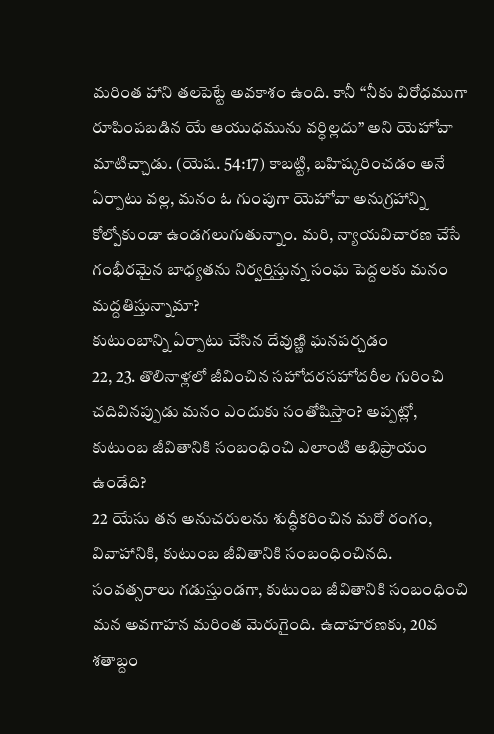మరింత హాని తలపెట్టే అవకాశం ఉంది. కానీ “నీకు విరోధముగా రూపింపబడిన యే ఆయుధమును వర్ధిల్లదు” అని యెహోవా మాటిచ్చాడు. (యెష. 54:17) కాబట్టి, బహిష్కరించడం అనే ఏర్పాటు వల్ల, మనం ఓ గుంపుగా యెహోవా అనుగ్రహాన్ని కోల్పోకుండా ఉండగలుగుతున్నాం. మరి, న్యాయవిచారణ చేసే గంభీరమైన బాధ్యతను నిర్వర్తిస్తున్న సంఘ పెద్దలకు మనం మద్దతిస్తున్నామా?
కుటుంబాన్ని ఏర్పాటు చేసిన దేవుణ్ణి ఘనపర్చడం
22, 23. తొలినాళ్లలో జీవించిన సహోదరసహోదరీల గురించి చదివినప్పుడు మనం ఎందుకు సంతోషిస్తాం? అప్పట్లో, కుటుంబ జీవితానికి సంబంధించి ఎలాంటి అభిప్రాయం ఉండేది?
22 యేసు తన అనుచరులను శుద్ధీకరించిన మరో రంగం, వివాహానికి, కుటుంబ జీవితానికి సంబంధించినది. సంవత్సరాలు గడుస్తుండగా, కుటుంబ జీవితానికి సంబంధించి మన అవగాహన మరింత మెరుగైంది. ఉదాహరణకు, 20వ శతాబ్దం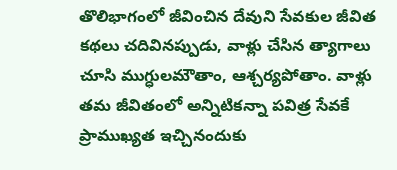తొలిభాగంలో జీవించిన దేవుని సేవకుల జీవిత కథలు చదివినప్పుడు, వాళ్లు చేసిన త్యాగాలు చూసి ముగ్ధులమౌతాం, ఆశ్చర్యపోతాం. వాళ్లు తమ జీవితంలో అన్నిటికన్నా పవిత్ర సేవకే ప్రాముఖ్యత ఇచ్చినందుకు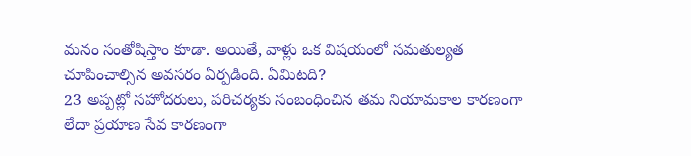మనం సంతోషిస్తాం కూడా. అయితే, వాళ్లు ఒక విషయంలో సమతుల్యత చూపించాల్సిన అవసరం ఏర్పడింది. ఏమిటది?
23 అప్పట్లో సహోదరులు, పరిచర్యకు సంబంధించిన తమ నియామకాల కారణంగా లేదా ప్రయాణ సేవ కారణంగా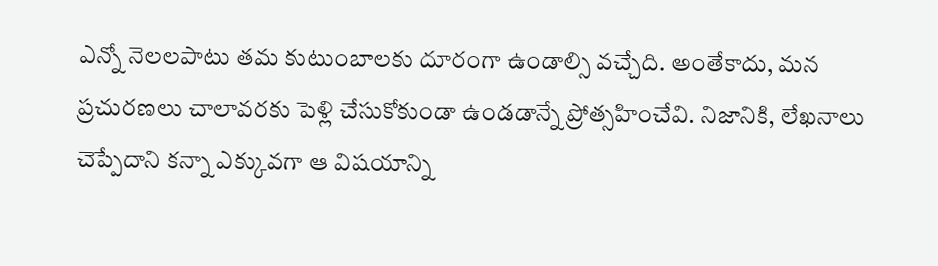ఎన్నో నెలలపాటు తమ కుటుంబాలకు దూరంగా ఉండాల్సి వచ్చేది. అంతేకాదు, మన ప్రచురణలు చాలావరకు పెళ్లి చేసుకోకుండా ఉండడాన్నే ప్రోత్సహించేవి. నిజానికి, లేఖనాలు చెప్పేదాని కన్నా ఎక్కువగా ఆ విషయాన్ని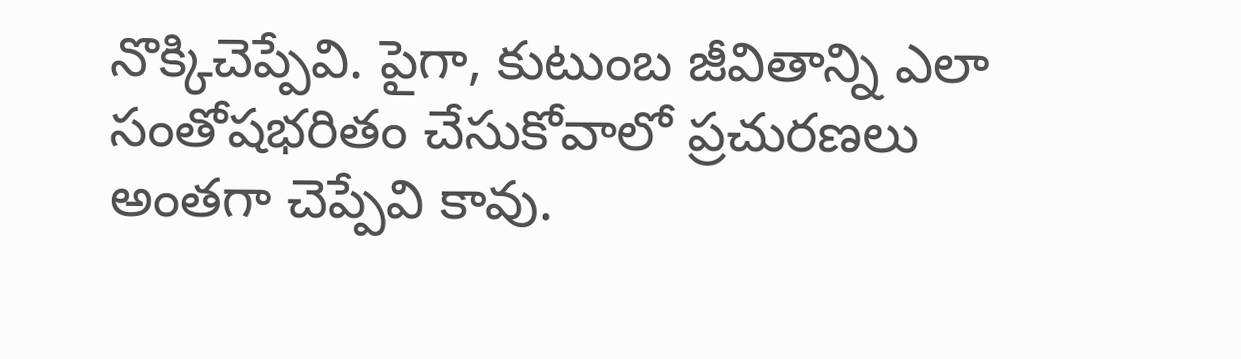నొక్కిచెప్పేవి. పైగా, కుటుంబ జీవితాన్ని ఎలా సంతోషభరితం చేసుకోవాలో ప్రచురణలు అంతగా చెప్పేవి కావు.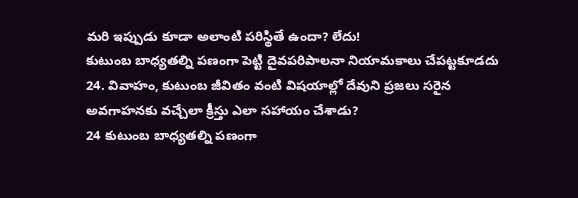మరి ఇప్పుడు కూడా అలాంటి పరిస్థితే ఉందా? లేదు!
కుటుంబ బాధ్యతల్ని పణంగా పెట్టి దైవపరిపాలనా నియామకాలు చేపట్టకూడదు
24. వివాహం, కుటుంబ జీవితం వంటి విషయాల్లో దేవుని ప్రజలు సరైన అవగాహనకు వచ్చేలా క్రీస్తు ఎలా సహాయం చేశాడు?
24 కుటుంబ బాధ్యతల్ని పణంగా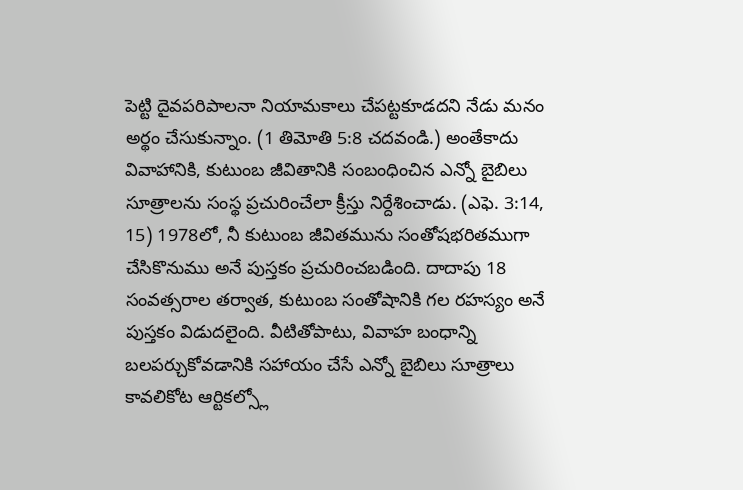పెట్టి దైవపరిపాలనా నియామకాలు చేపట్టకూడదని నేడు మనం అర్థం చేసుకున్నాం. (1 తిమోతి 5:8 చదవండి.) అంతేకాదు వివాహానికి, కుటుంబ జీవితానికి సంబంధించిన ఎన్నో బైబిలు సూత్రాలను సంస్థ ప్రచురించేలా క్రీస్తు నిర్దేశించాడు. (ఎఫె. 3:14, 15) 1978లో, నీ కుటుంబ జీవితమును సంతోషభరితముగా చేసికొనుము అనే పుస్తకం ప్రచురించబడింది. దాదాపు 18 సంవత్సరాల తర్వాత, కుటుంబ సంతోషానికి గల రహస్యం అనే పుస్తకం విడుదలైంది. వీటితోపాటు, వివాహ బంధాన్ని బలపర్చుకోవడానికి సహాయం చేసే ఎన్నో బైబిలు సూత్రాలు కావలికోట ఆర్టికల్స్లో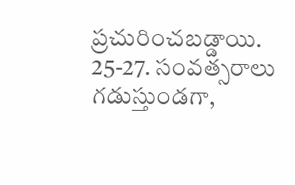ప్రచురించబడ్డాయి.
25-27. సంవత్సరాలు గడుస్తుండగా,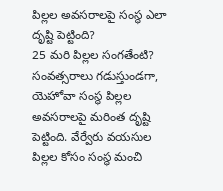పిల్లల అవసరాలపై సంస్థ ఎలా దృష్టి పెట్టింది?
25 మరి పిల్లల సంగతేంటి? సంవత్సరాలు గడుస్తుండగా, యెహోవా సంస్థ పిల్లల అవసరాలపై మరింత దృష్టి పెట్టింది. వేర్వేరు వయసుల పిల్లల కోసం సంస్థ మంచి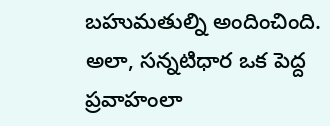బహుమతుల్ని అందించింది. అలా, సన్నటిధార ఒక పెద్ద ప్రవాహంలా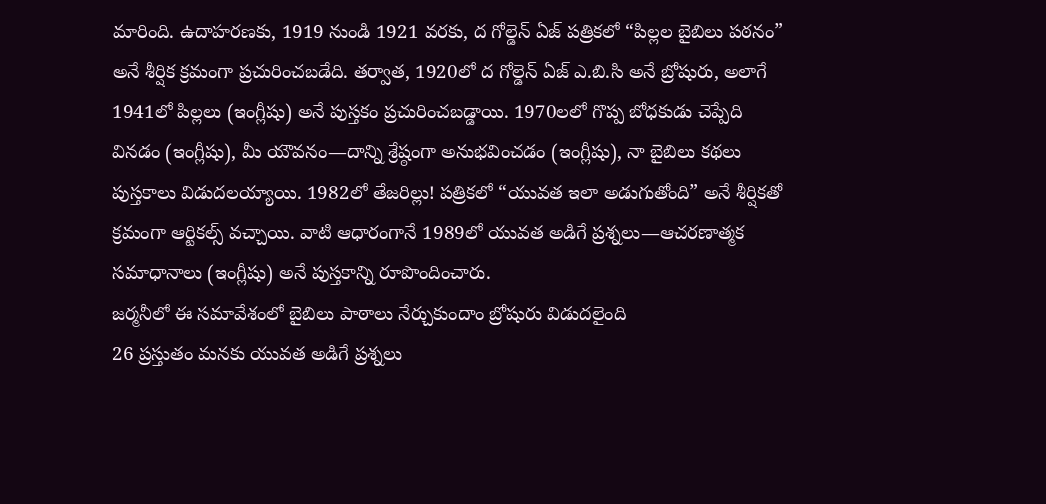మారింది. ఉదాహరణకు, 1919 నుండి 1921 వరకు, ద గోల్డెన్ ఏజ్ పత్రికలో “పిల్లల బైబిలు పఠనం” అనే శీర్షిక క్రమంగా ప్రచురించబడేది. తర్వాత, 1920లో ద గోల్డెన్ ఏజ్ ఎ.బి.సి అనే బ్రోషురు, అలాగే 1941లో పిల్లలు (ఇంగ్లీషు) అనే పుస్తకం ప్రచురించబడ్డాయి. 1970లలో గొప్ప బోధకుడు చెప్పేది వినడం (ఇంగ్లీషు), మీ యౌవనం—దాన్ని శ్రేష్ఠంగా అనుభవించడం (ఇంగ్లీషు), నా బైబిలు కథలు పుస్తకాలు విడుదలయ్యాయి. 1982లో తేజరిల్లు! పత్రికలో “యువత ఇలా అడుగుతోంది” అనే శీర్షికతో క్రమంగా ఆర్టికల్స్ వచ్చాయి. వాటి ఆధారంగానే 1989లో యువత అడిగే ప్రశ్నలు—ఆచరణాత్మక సమాధానాలు (ఇంగ్లీషు) అనే పుస్తకాన్ని రూపొందించారు.
జర్మనీలో ఈ సమావేశంలో బైబిలు పాఠాలు నేర్చుకుందాం బ్రోషురు విడుదలైంది
26 ప్రస్తుతం మనకు యువత అడిగే ప్రశ్నలు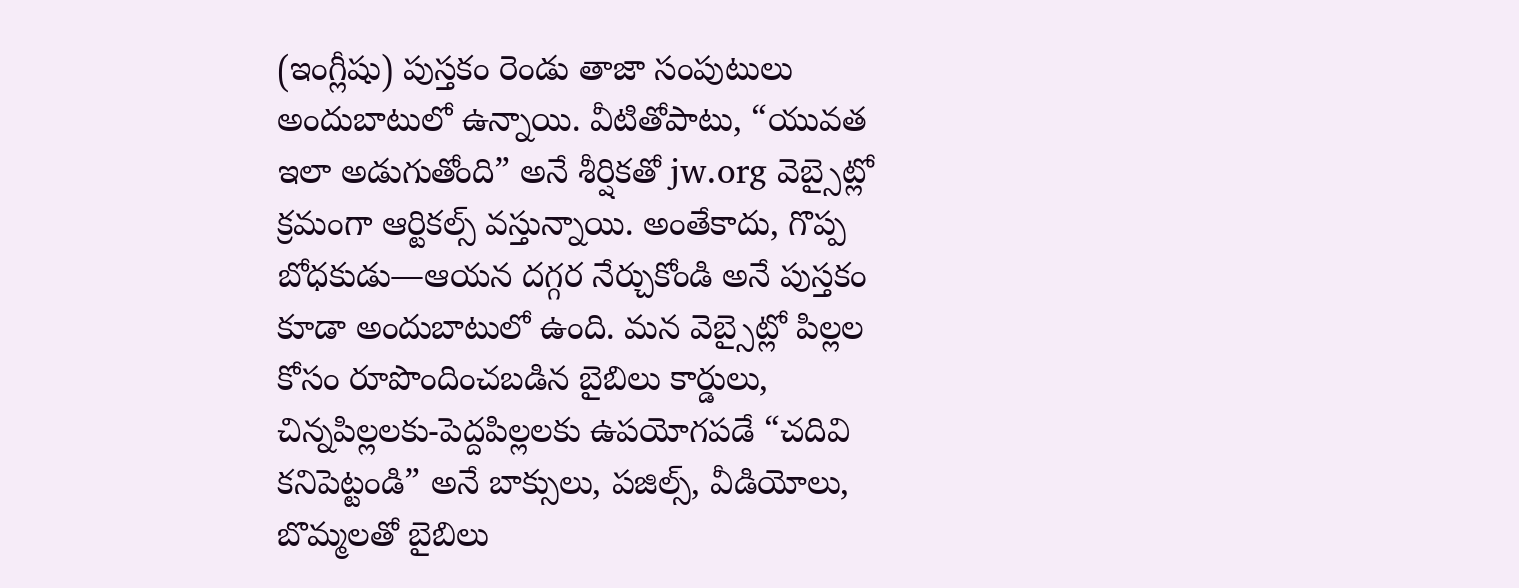(ఇంగ్లీషు) పుస్తకం రెండు తాజా సంపుటులు అందుబాటులో ఉన్నాయి. వీటితోపాటు, “యువత ఇలా అడుగుతోంది” అనే శీర్షికతో jw.org వెబ్సైట్లో క్రమంగా ఆర్టికల్స్ వస్తున్నాయి. అంతేకాదు, గొప్ప బోధకుడు—ఆయన దగ్గర నేర్చుకోండి అనే పుస్తకం కూడా అందుబాటులో ఉంది. మన వెబ్సైట్లో పిల్లల కోసం రూపొందించబడిన బైబిలు కార్డులు, చిన్నపిల్లలకు-పెద్దపిల్లలకు ఉపయోగపడే “చదివి కనిపెట్టండి” అనే బాక్సులు, పజిల్స్, వీడియోలు, బొమ్మలతో బైబిలు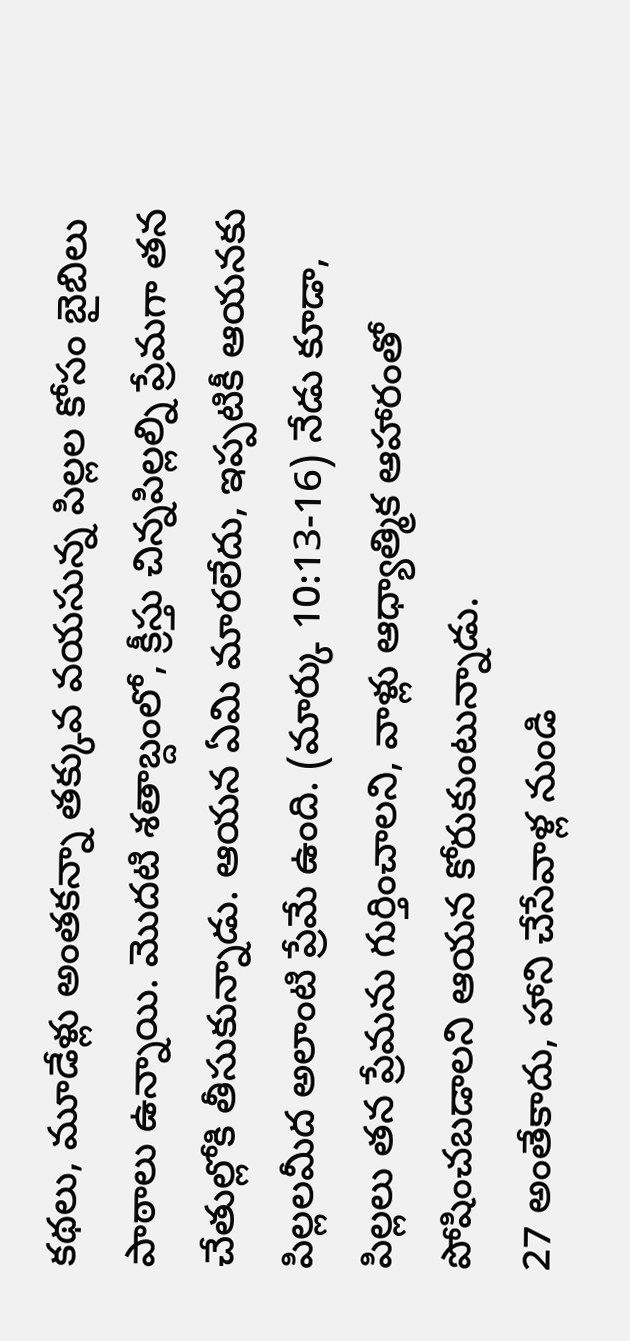కథలు, మూడేళ్లు అంతకన్నా తక్కువ వయసున్న పిల్లల కోసం బైబిలు పాఠాలు ఉన్నాయి. మొదటి శతాబ్దంలో, క్రీస్తు చిన్నపిల్లల్ని ప్రేమగా తన చేతుల్లోకి తీసుకున్నాడు. ఆయన ఏమి మారలేదు, ఇప్పటికీ ఆయనకు పిల్లలమీద అలాంటి ప్రేమే ఉంది. (మార్కు 10:13-16) నేడు కూడా, పిల్లలు తన ప్రేమను గుర్తించాలని, వాళ్లు ఆధ్యాత్మిక ఆహారంతో పోషించబడాలని ఆయన కోరుకుంటున్నాడు.
27 అంతేకాదు, హాని చేసేవాళ్ల నుండి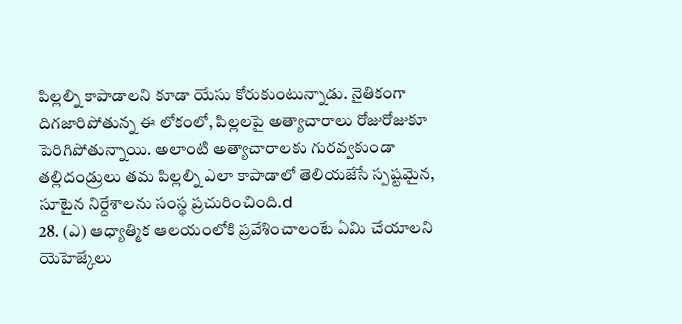పిల్లల్ని కాపాడాలని కూడా యేసు కోరుకుంటున్నాడు. నైతికంగా దిగజారిపోతున్న ఈ లోకంలో, పిల్లలపై అత్యాచారాలు రోజురోజుకూ పెరిగిపోతున్నాయి. అలాంటి అత్యాచారాలకు గురవ్వకుండా తల్లిదండ్రులు తమ పిల్లల్ని ఎలా కాపాడాలో తెలియజేసే స్పష్టమైన, సూటైన నిర్దేశాలను సంస్థ ప్రచురించింది.d
28. (ఎ) ఆధ్యాత్మిక ఆలయంలోకి ప్రవేశించాలంటే ఏమి చేయాలని యెహెజ్కేలు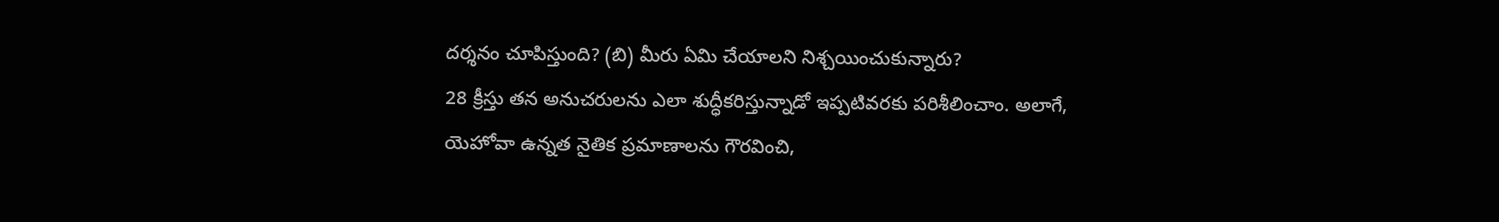దర్శనం చూపిస్తుంది? (బి) మీరు ఏమి చేయాలని నిశ్చయించుకున్నారు?
28 క్రీస్తు తన అనుచరులను ఎలా శుద్ధీకరిస్తున్నాడో ఇప్పటివరకు పరిశీలించాం. అలాగే, యెహోవా ఉన్నత నైతిక ప్రమాణాలను గౌరవించి,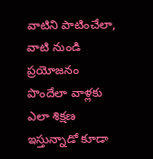వాటిని పాటించేలా, వాటి నుండి ప్రయోజనం పొందేలా వాళ్లకు ఎలా శిక్షణ ఇస్తున్నాడో కూడా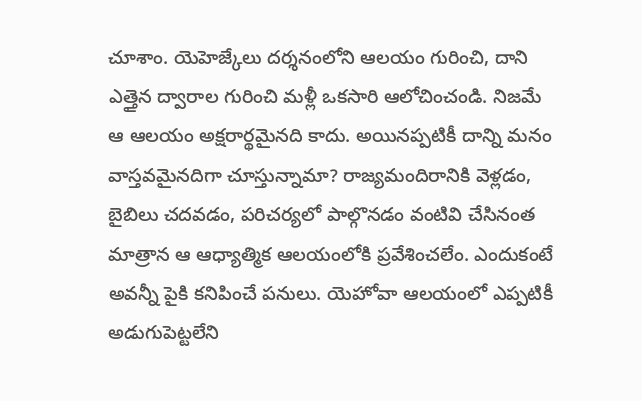చూశాం. యెహెజ్కేలు దర్శనంలోని ఆలయం గురించి, దాని ఎత్తైన ద్వారాల గురించి మళ్లీ ఒకసారి ఆలోచించండి. నిజమే ఆ ఆలయం అక్షరార్థమైనది కాదు. అయినప్పటికీ దాన్ని మనం వాస్తవమైనదిగా చూస్తున్నామా? రాజ్యమందిరానికి వెళ్లడం, బైబిలు చదవడం, పరిచర్యలో పాల్గొనడం వంటివి చేసినంత మాత్రాన ఆ ఆధ్యాత్మిక ఆలయంలోకి ప్రవేశించలేం. ఎందుకంటే అవన్నీ పైకి కనిపించే పనులు. యెహోవా ఆలయంలో ఎప్పటికీ అడుగుపెట్టలేని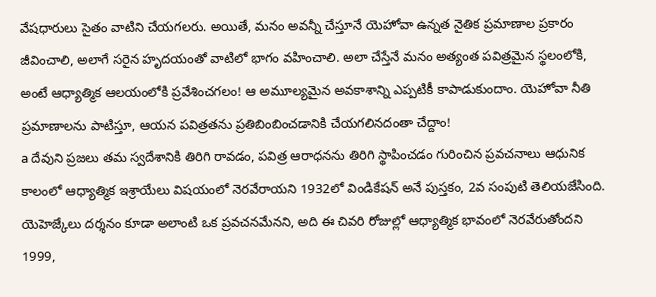వేషధారులు సైతం వాటిని చేయగలరు. అయితే, మనం అవన్నీ చేస్తూనే యెహోవా ఉన్నత నైతిక ప్రమాణాల ప్రకారం జీవించాలి, అలాగే సరైన హృదయంతో వాటిలో భాగం వహించాలి. అలా చేస్తేనే మనం అత్యంత పవిత్రమైన స్థలంలోకి, అంటే ఆధ్యాత్మిక ఆలయంలోకి ప్రవేశించగలం! ఆ అమూల్యమైన అవకాశాన్ని ఎప్పటికీ కాపాడుకుందాం. యెహోవా నీతి ప్రమాణాలను పాటిస్తూ, ఆయన పవిత్రతను ప్రతిబింబించడానికి చేయగలినదంతా చేద్దాం!
a దేవుని ప్రజలు తమ స్వదేశానికి తిరిగి రావడం, పవిత్ర ఆరాధనను తిరిగి స్థాపించడం గురించిన ప్రవచనాలు ఆధునిక కాలంలో ఆధ్యాత్మిక ఇశ్రాయేలు విషయంలో నెరవేరాయని 1932లో విండికేషన్ అనే పుస్తకం, 2వ సంపుటి తెలియజేసింది. యెహెజ్కేలు దర్శనం కూడా అలాంటి ఒక ప్రవచనమేనని, అది ఈ చివరి రోజుల్లో ఆధ్యాత్మిక భావంలో నెరవేరుతోందని 1999,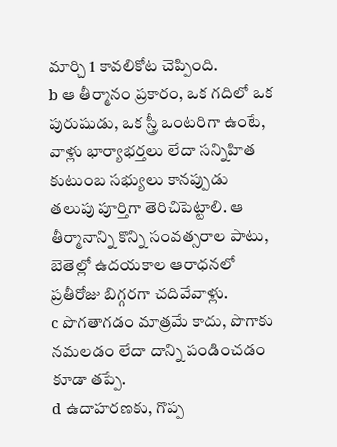మార్చి 1 కావలికోట చెప్పింది.
b ఆ తీర్మానం ప్రకారం, ఒక గదిలో ఒక పురుషుడు, ఒక స్త్రీ ఒంటరిగా ఉంటే, వాళ్లు భార్యాభర్తలు లేదా సన్నిహిత కుటుంబ సభ్యులు కానప్పుడు తలుపు పూర్తిగా తెరిచిపెట్టాలి. ఆ తీర్మానాన్ని కొన్ని సంవత్సరాల పాటు, బెతెల్లో ఉదయకాల ఆరాధనలో ప్రతీరోజు బిగ్గరగా చదివేవాళ్లు.
c పొగతాగడం మాత్రమే కాదు, పొగాకు నమలడం లేదా దాన్ని పండించడం కూడా తప్పే.
d ఉదాహరణకు, గొప్ప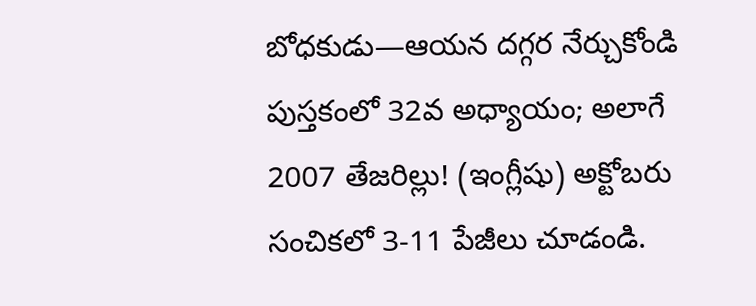బోధకుడు—ఆయన దగ్గర నేర్చుకోండి పుస్తకంలో 32వ అధ్యాయం; అలాగే 2007 తేజరిల్లు! (ఇంగ్లీషు) అక్టోబరు సంచికలో 3-11 పేజీలు చూడండి.